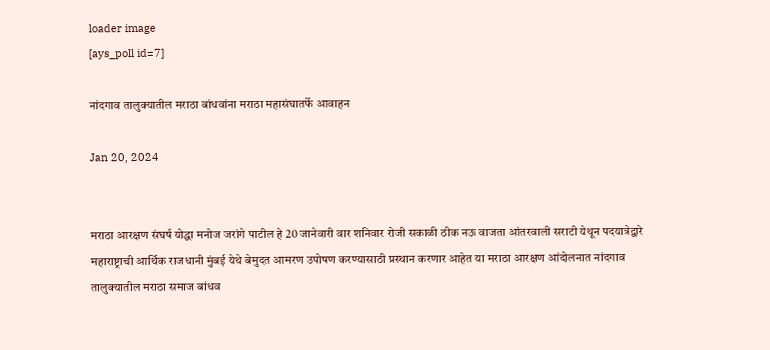loader image
[ays_poll id=7]

नांदगाव तालुक्यातील मराठा बांधवांना मराठा महासंघातर्फे आवाहन

Jan 20, 2024


मराठा आरक्षण संघर्ष योद्धा मनोज जरांगे पाटील हे 20 जानेवारी वार शनिवार रोजी सकाळी ठीक नऊ वाजता आंतरवाली सराटी येथून पदयात्रेद्वारे महाराष्ट्राची आर्थिक राजधानी मुंबई येथे बेमुदत आमरण उपोषण करण्यासाठी प्रस्थान करणार आहेत या मराठा आरक्षण आंदोलनात नांदगाव तालुक्यातील मराठा समाज बांधव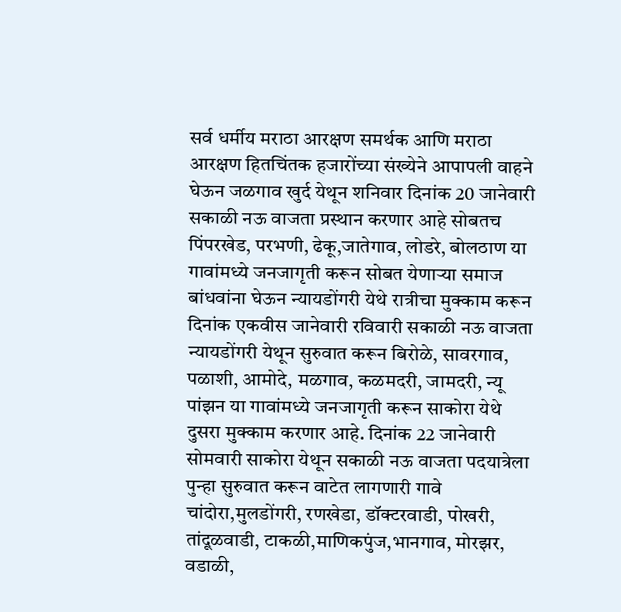सर्व धर्मीय मराठा आरक्षण समर्थक आणि मराठा आरक्षण हितचिंतक हजारोंच्या संख्येने आपापली वाहने घेऊन जळगाव खुर्द येथून शनिवार दिनांक 20 जानेवारी सकाळी नऊ वाजता प्रस्थान करणार आहे सोबतच पिंपरखेड, परभणी, ढेकू,जातेगाव, लोडरे, बोलठाण या गावांमध्ये जनजागृती करून सोबत येणाऱ्या समाज बांधवांना घेऊन न्यायडोंगरी येथे रात्रीचा मुक्काम करून दिनांक एकवीस जानेवारी रविवारी सकाळी नऊ वाजता न्यायडोंगरी येथून सुरुवात करून बिरोळे, सावरगाव, पळाशी, आमोदे, मळगाव, कळमदरी, जामदरी, न्यू पांझन या गावांमध्ये जनजागृती करून साकोरा येथे दुसरा मुक्काम करणार आहे. दिनांक 22 जानेवारी सोमवारी साकोरा येथून सकाळी नऊ वाजता पदयात्रेला पुन्हा सुरुवात करून वाटेत लागणारी गावे चांदोरा,मुलडोंगरी, रणखेडा, डॉक्टरवाडी, पोखरी, तांदूळवाडी, टाकळी,माणिकपुंज,भानगाव, मोरझर, वडाळी,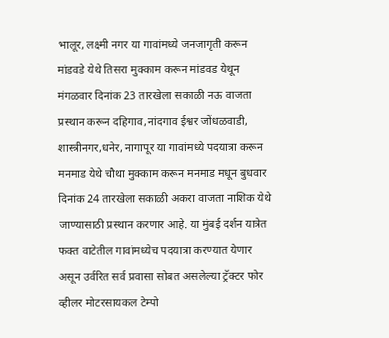भालूर, लक्ष्मी नगर या गावांमध्ये जनजागृती करून मांडवडे येथे तिसरा मुक्काम करून मांडवड येथून मंगळवार दिनांक 23 तारखेला सकाळी नऊ वाजता प्रस्थान करून दहिगाव,नांदगाव ईश्वर जोंधळवाडी, शास्त्रीनगर,धनेर, नागापूर या गावांमध्ये पदयात्रा करून मनमाड येथे चौथा मुक्काम करून मनमाड मधून बुधवार दिनांक 24 तारखेला सकाळी अकरा वाजता नाशिक येथे जाण्यासाठी प्रस्थान करणार आहे. या मुंबई दर्शन यात्रेत फक्त वाटेतील गावांमध्येच पदयात्रा करण्यात येणार असून उर्वरित सर्व प्रवासा सोबत असलेल्या ट्रॅक्टर फोर व्हीलर मोटरसायकल टेम्पो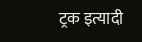ट्रक इत्यादी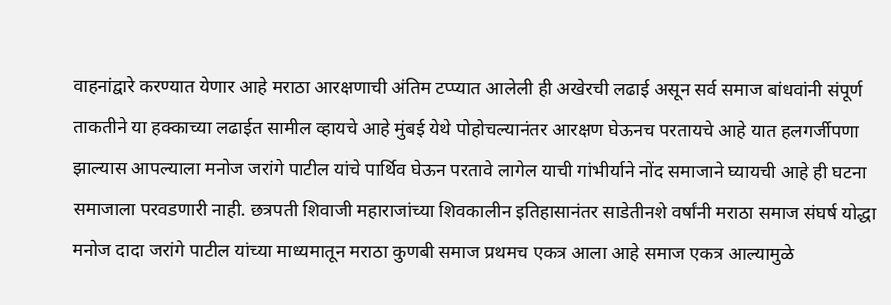वाहनांद्वारे करण्यात येणार आहे मराठा आरक्षणाची अंतिम टप्प्यात आलेली ही अखेरची लढाई असून सर्व समाज बांधवांनी संपूर्ण ताकतीने या हक्काच्या लढाईत सामील व्हायचे आहे मुंबई येथे पोहोचल्यानंतर आरक्षण घेऊनच परतायचे आहे यात हलगर्जीपणा झाल्यास आपल्याला मनोज जरांगे पाटील यांचे पार्थिव घेऊन परतावे लागेल याची गांभीर्याने नोंद समाजाने घ्यायची आहे ही घटना समाजाला परवडणारी नाही. छत्रपती शिवाजी महाराजांच्या शिवकालीन इतिहासानंतर साडेतीनशे वर्षांनी मराठा समाज संघर्ष योद्धा मनोज दादा जरांगे पाटील यांच्या माध्यमातून मराठा कुणबी समाज प्रथमच एकत्र आला आहे समाज एकत्र आल्यामुळे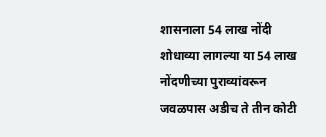शासनाला 54 लाख नोंदी शोधाव्या लागल्या या 54 लाख नोंदणीच्या पुराव्यांवरून जवळपास अडीच ते तीन कोटी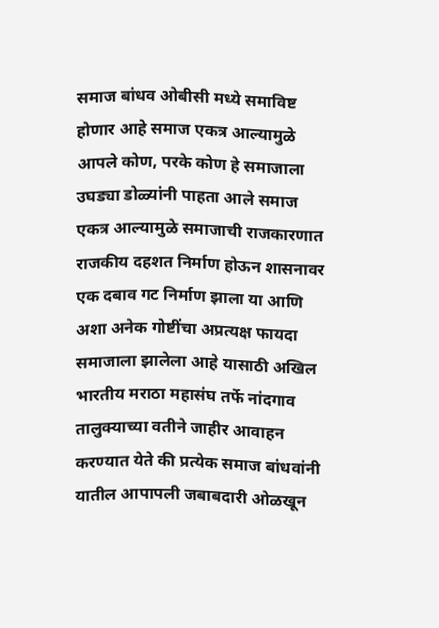समाज बांधव ओबीसी मध्ये समाविष्ट होणार आहे समाज एकत्र आल्यामुळे आपले कोण, परके कोण हे समाजाला उघड्या डोळ्यांनी पाहता आले समाज एकत्र आल्यामुळे समाजाची राजकारणात राजकीय दहशत निर्माण होऊन शासनावर एक दबाव गट निर्माण झाला या आणि अशा अनेक गोष्टींचा अप्रत्यक्ष फायदा समाजाला झालेला आहे यासाठी अखिल भारतीय मराठा महासंघ तर्फे नांदगाव तालुक्याच्या वतीने जाहीर आवाहन करण्यात येते की प्रत्येक समाज बांधवांनी यातील आपापली जबाबदारी ओळखून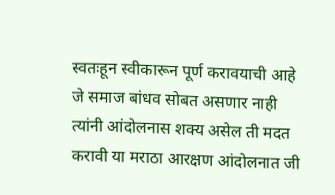स्वतःहून स्वीकारून पूर्ण करावयाची आहे जे समाज बांधव सोबत असणार नाही त्यांनी आंदोलनास शक्य असेल ती मदत करावी या मराठा आरक्षण आंदोलनात जी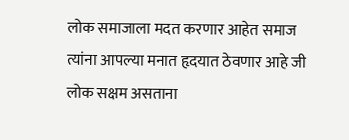लोक समाजाला मदत करणार आहेत समाज त्यांना आपल्या मनात हृदयात ठेवणार आहे जी लोक सक्षम असताना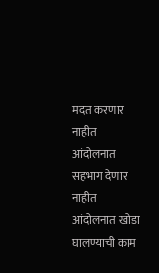मदत करणार नाहीत आंदोलनात सहभाग देणार नाहीत आंदोलनात खोडा घालण्याची काम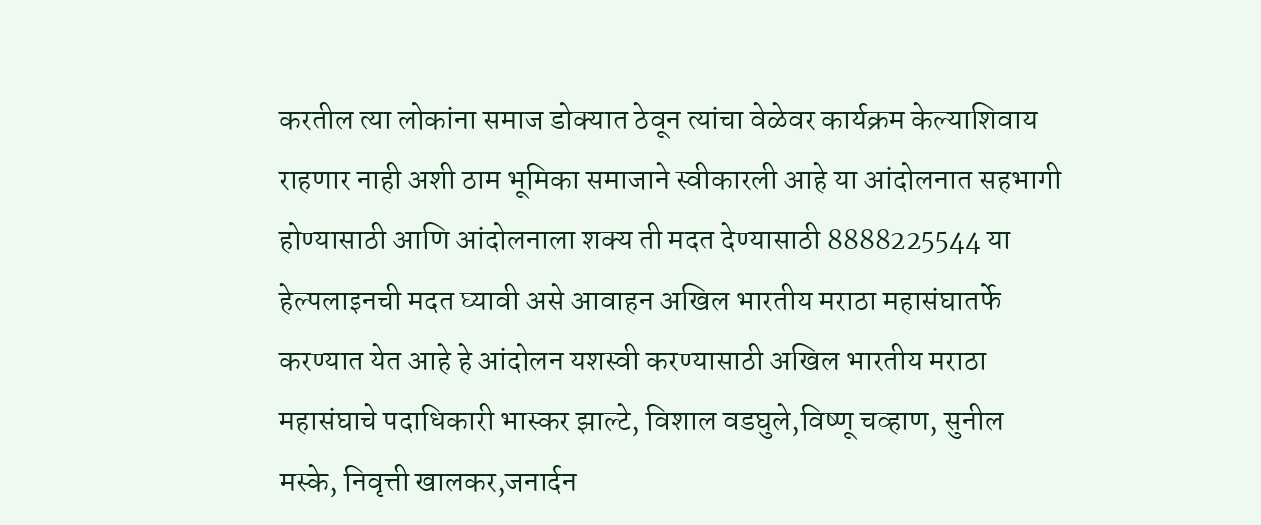करतील त्या लोकांना समाज डोक्यात ठेवून त्यांचा वेळेवर कार्यक्रम केल्याशिवाय राहणार नाही अशी ठाम भूमिका समाजाने स्वीकारली आहे या आंदोलनात सहभागी होण्यासाठी आणि आंदोलनाला शक्य ती मदत देण्यासाठी 8888225544 या हेल्पलाइनची मदत घ्यावी असे आवाहन अखिल भारतीय मराठा महासंघातर्फे करण्यात येत आहे हे आंदोलन यशस्वी करण्यासाठी अखिल भारतीय मराठा महासंघाचे पदाधिकारी भास्कर झाल्टे, विशाल वडघुले,विष्णू चव्हाण, सुनील मस्के, निवृत्ती खालकर,जनार्दन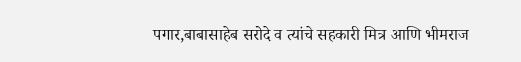पगार,बाबासाहेब सरोदे व त्यांचे सहकारी मित्र आणि भीमराज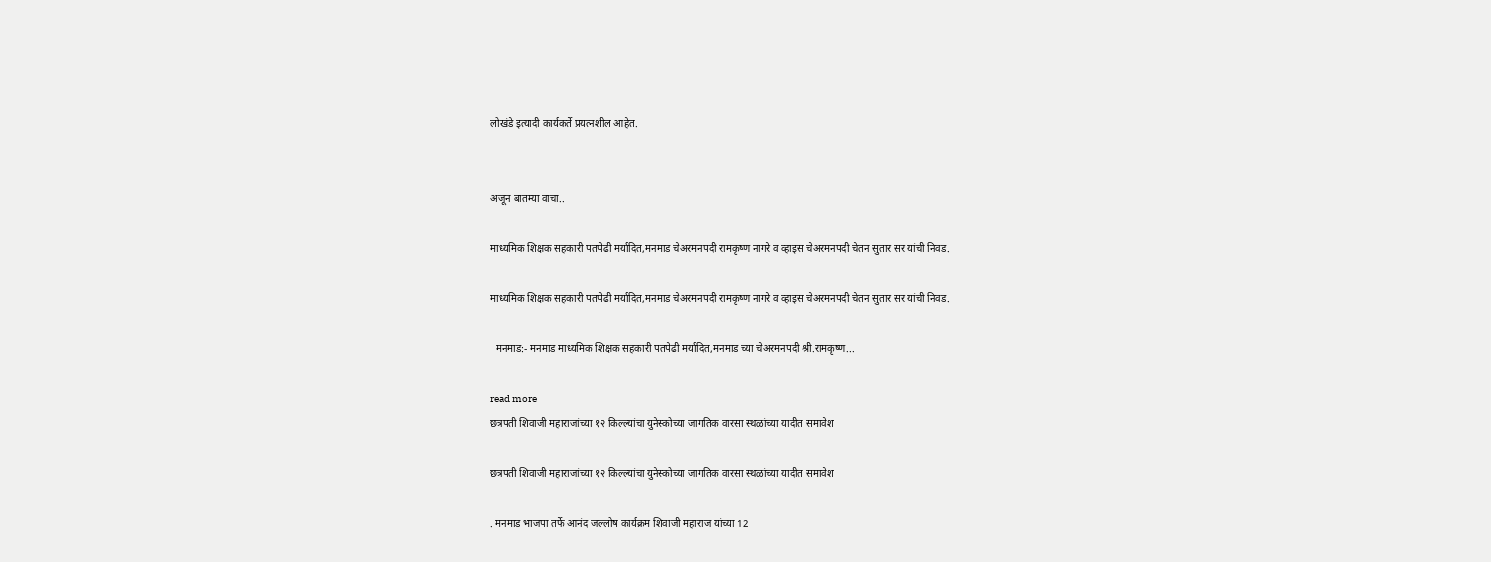लोखंडे इत्यादी कार्यकर्ते प्रयत्नशील आहेत.


अजून बातम्या वाचा..

माध्यमिक शिक्षक सहकारी पतपेढी मर्यादित,मनमाड चेअरमनपदी रामकृष्ण नागरे व व्हाइस चेअरमनपदी चेतन सुतार सर यांची निवड.

माध्यमिक शिक्षक सहकारी पतपेढी मर्यादित,मनमाड चेअरमनपदी रामकृष्ण नागरे व व्हाइस चेअरमनपदी चेतन सुतार सर यांची निवड.

  मनमाड:- मनमाड माध्यमिक शिक्षक सहकारी पतपेढी मर्यादित,मनमाड च्या चेअरमनपदी श्री.रामकृष्ण...

read more
छत्रपती शिवाजी महाराजांच्या १२ किल्ल्यांचा युनेस्कोच्या जागतिक वारसा स्थळांच्या यादीत समावेश

छत्रपती शिवाजी महाराजांच्या १२ किल्ल्यांचा युनेस्कोच्या जागतिक वारसा स्थळांच्या यादीत समावेश

. मनमाड भाजपा तर्फे आनंद जल्लोष कार्यक्रम शिवाजी महाराज यांच्या 12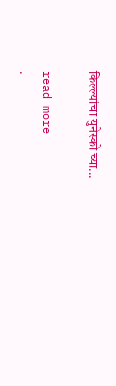किल्ल्यांचा युनेस्को च्या...

read more
.